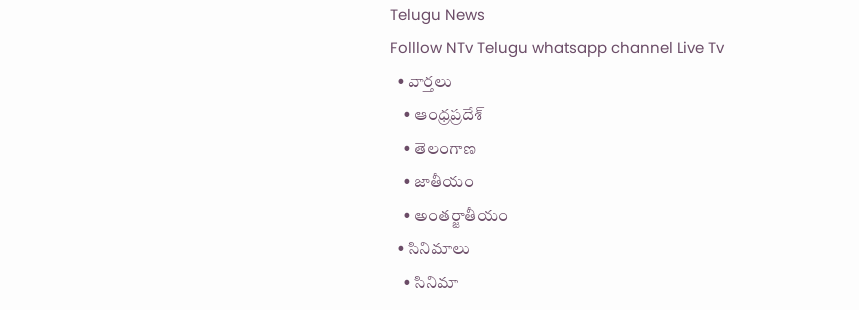Telugu News
Folllow NTv Telugu whatsapp channel Live Tv
  • వార్తలు
    • ఆంధ్రప్రదేశ్
    • తెలంగాణ
    • జాతీయం
    • అంతర్జాతీయం
  • సినిమాలు
    • సినిమా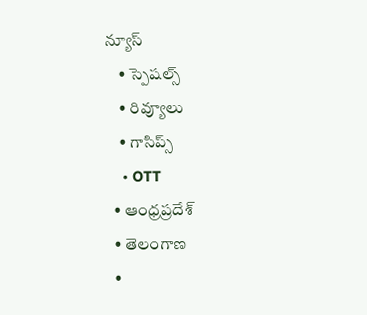న్యూస్
    • స్పెషల్స్
    • రివ్యూలు
    • గాసిప్స్
    • OTT
  • ఆంధ్రప్రదేశ్
  • తెలంగాణ
  •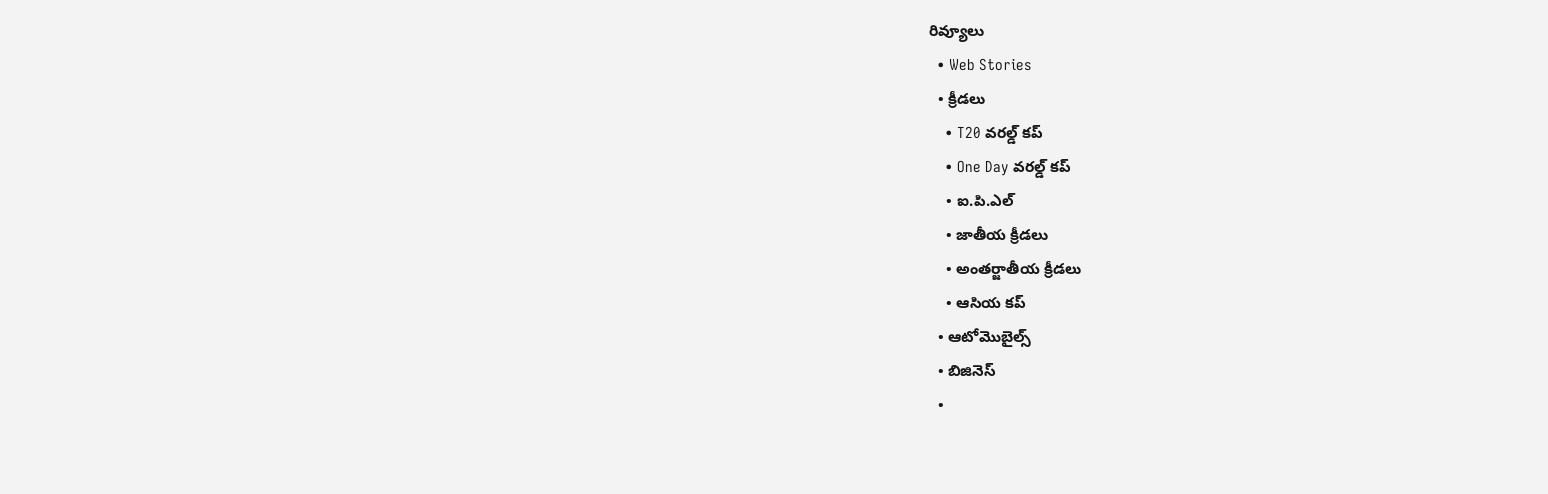రివ్యూలు
  • Web Stories
  • క్రీడలు
    • T20 వరల్డ్ కప్
    • One Day వరల్డ్ కప్
    • ఐ.పి.ఎల్
    • జాతీయ క్రీడలు
    • అంతర్జాతీయ క్రీడలు
    • ఆసియ కప్
  • ఆటోమొబైల్స్
  • బిజినెస్‌
  •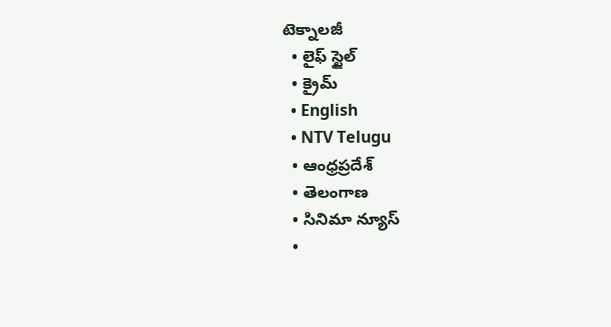టెక్నాలజీ
  • లైఫ్ స్టైల్
  • క్రైమ్
  • English
  • NTV Telugu
  • ఆంధ్రప్రదేశ్
  • తెలంగాణ
  • సినిమా న్యూస్
  •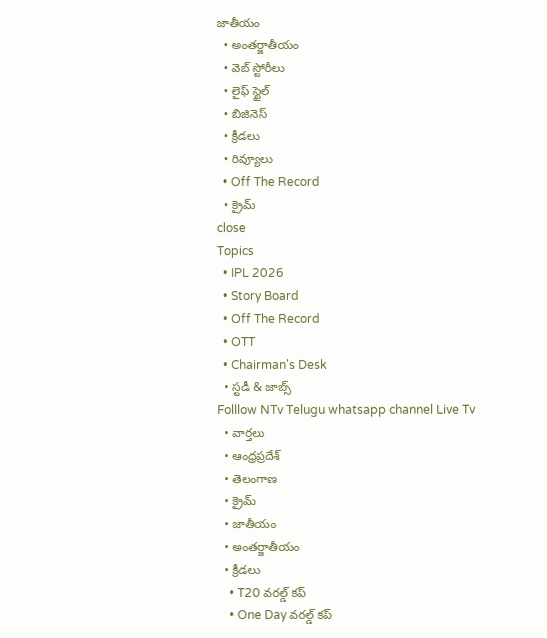జాతీయం
  • అంతర్జాతీయం
  • వెబ్ స్టోరీలు
  • లైఫ్ స్టైల్
  • బిజినెస్‌
  • క్రీడలు
  • రివ్యూలు
  • Off The Record
  • క్రైమ్
close
Topics
  • IPL 2026
  • Story Board
  • Off The Record
  • OTT
  • Chairman's Desk
  • స్టడీ & జాబ్స్
Folllow NTv Telugu whatsapp channel Live Tv
  • వార్తలు
  • ఆంధ్రప్రదేశ్
  • తెలంగాణ
  • క్రైమ్
  • జాతీయం
  • అంతర్జాతీయం
  • క్రీడలు
    • T20 వరల్డ్ కప్
    • One Day వరల్డ్ కప్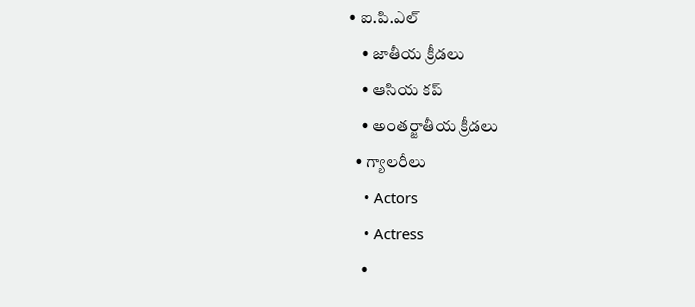• ఐ.పి.ఎల్
    • జాతీయ క్రీడలు
    • ఆసియ కప్
    • అంతర్జాతీయ క్రీడలు
  • గ్యాలరీలు
    • Actors
    • Actress
    •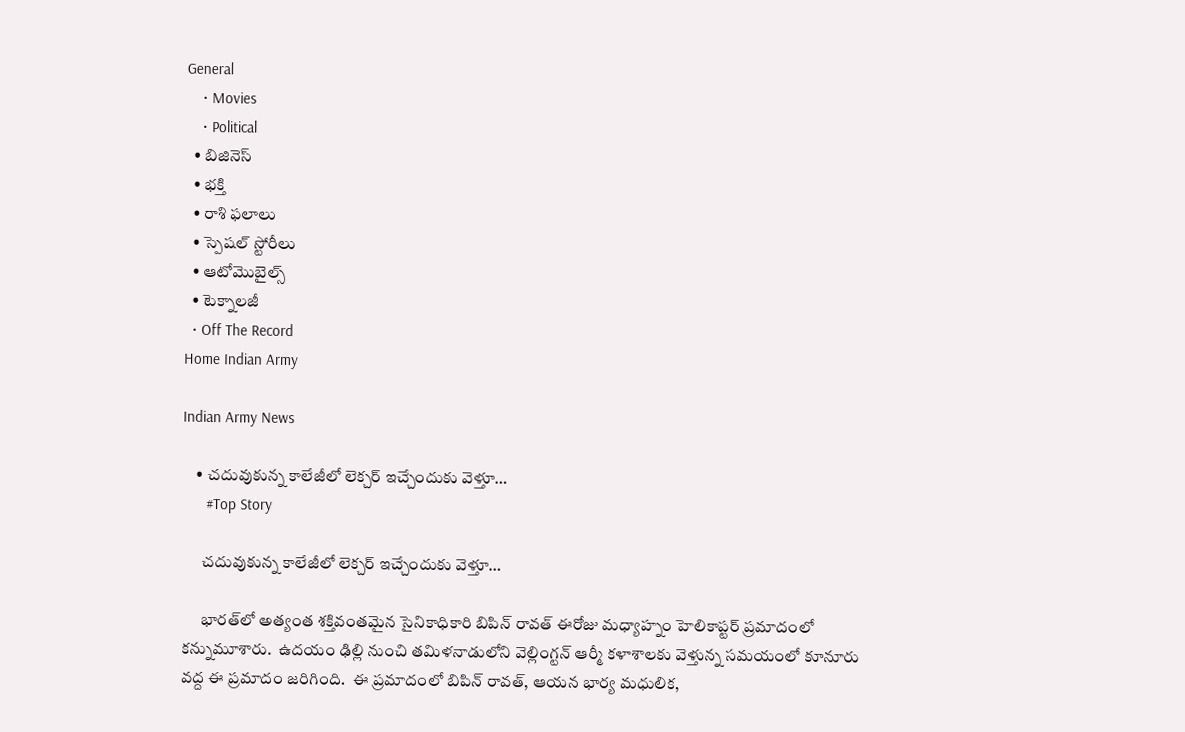General
    • Movies
    • Political
  • బిజినెస్‌
  • భక్తి
  • రాశి ఫలాలు
  • స్పెషల్‌ స్టోరీలు
  • ఆటోమొబైల్స్
  • టెక్నాలజీ
  • Off The Record
Home Indian Army

Indian Army News

    • చ‌దువుకున్న కాలేజీలో లెక్చ‌ర్ ఇచ్చేందుకు వెళ్తూ…
      #Top Story

      చ‌దువుకున్న కాలేజీలో లెక్చ‌ర్ ఇచ్చేందుకు వెళ్తూ…

      భార‌త్‌లో అత్యంత శ‌క్తివంత‌మైన సైనికాధికారి బిపిన్ రావ‌త్ ఈరోజు మ‌ధ్యాహ్నం హెలికాప్ట‌ర్ ప్ర‌మాదంలో క‌న్నుమూశారు.  ఉదయం ఢిల్లి నుంచి త‌మిళ‌నాడులోని వెల్లింగ్ట‌న్ ఆర్మీ క‌ళాశాల‌కు వెళ్తున్న స‌మ‌యంలో కూనూరు వ‌ద్ద ఈ ప్ర‌మాదం జ‌రిగింది.  ఈ ప్ర‌మాదంలో బిపిన్ రావ‌త్‌, ఆయ‌న భార్య మ‌ధులిక‌,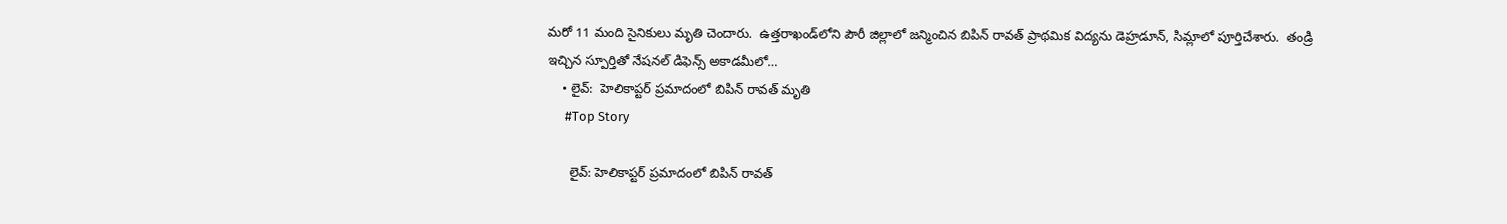మ‌రో 11 మంది సైనికులు మృతి చెందారు.  ఉత్త‌రాఖండ్‌లోని పౌరీ జిల్లాలో జ‌న్మించిన బిపిన్ రావ‌త్ ప్రాథ‌మిక విద్య‌ను డెహ్ర‌డూన్‌, సిమ్లాలో పూర్తిచేశారు.  తండ్రి ఇచ్చిన స్పూర్తితో నేష‌న‌ల్ డిఫెన్స్ అకాడ‌మీలో…
    • లైవ్:  హెలికాప్టర్ ప్రమాదంలో బిపిన్ రావత్ మృతి
      #Top Story

      లైవ్: హెలికాప్టర్ ప్రమాదంలో బిపిన్ రావత్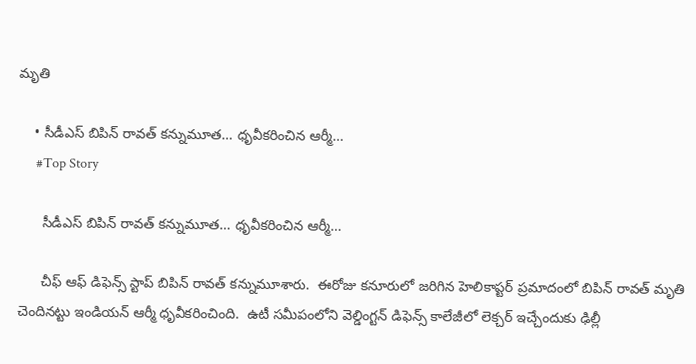మృతి

    • సీడీఎస్ బిపిన్ రావ‌త్ క‌న్నుమూత‌… ధృవీక‌రించిన ఆర్మీ…
      #Top Story

      సీడీఎస్ బిపిన్ రావ‌త్ క‌న్నుమూత‌… ధృవీక‌రించిన ఆర్మీ…

      చీఫ్ ఆఫ్ డిఫెన్స్ స్టాప్ బిపిన్ రావ‌త్ క‌న్నుమూశారు.  ఈరోజు క‌నూరులో జ‌రిగిన హెలికాప్ట‌ర్ ప్ర‌మాదంలో బిపిన్ రావ‌త్ మృతి చెందిన‌ట్టు ఇండియ‌న్ ఆర్మీ ధృవీక‌రించింది.  ఉటీ స‌మీపంలోని వెల్డింగ్ట‌న్ డిఫెన్స్ కాలేజీలో లెక్చ‌ర్ ఇచ్చేందుకు ఢిల్లీ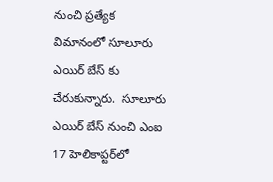నుంచి ప్ర‌త్యేక విమానంలో సూలూరు ఎయిర్ బేస్ కు చేరుకున్నారు.  సూలూరు ఎయిర్ బేస్ నుంచి ఎంఐ 17 హెలికాప్ట‌ర్‌లో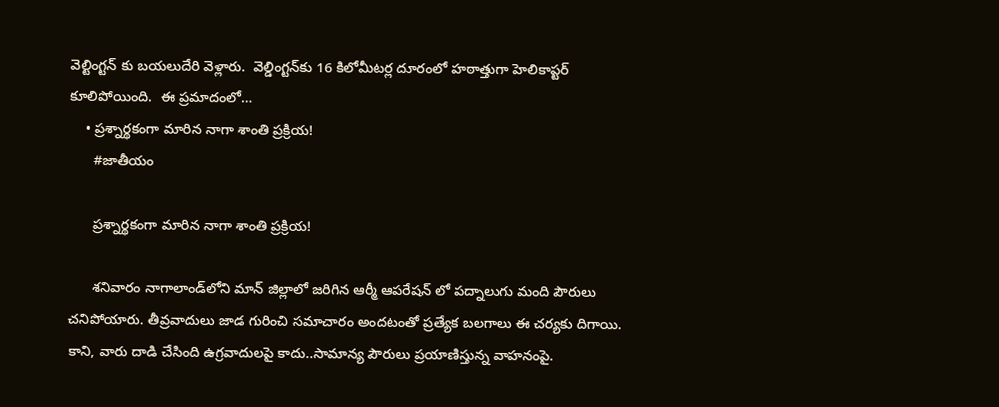వెల్టింగ్ట‌న్ కు బ‌య‌లుదేరి వెళ్లారు.  వెల్డింగ్ట‌న్‌కు 16 కిలోమీట‌ర్ల దూరంలో హ‌ఠాత్తుగా హెలికాప్టర్ కూలిపోయింది.  ఈ ప్ర‌మాదంలో…
    • ప్రశ్నార్థకంగా మారిన నాగా శాంతి ప్రక్రియ!
      #జాతీయం

      ప్రశ్నార్థకంగా మారిన నాగా శాంతి ప్రక్రియ!

      శనివారం నాగాలాండ్‌లోని మాన్ జిల్లాలో జరిగిన ఆర్మీ ఆపరేషన్ లో పద్నాలుగు మంది పౌరులు చనిపోయారు. తీవ్రవాదులు జాడ గురించి సమాచారం అందటంతో ప్రత్యేక బలగాలు ఈ చర్యకు దిగాయి. కాని, వారు దాడి చేసింది ఉగ్రవాదులపై కాదు..సామాన్య పౌరులు ప్రయాణిస్తున్న వాహనంపై.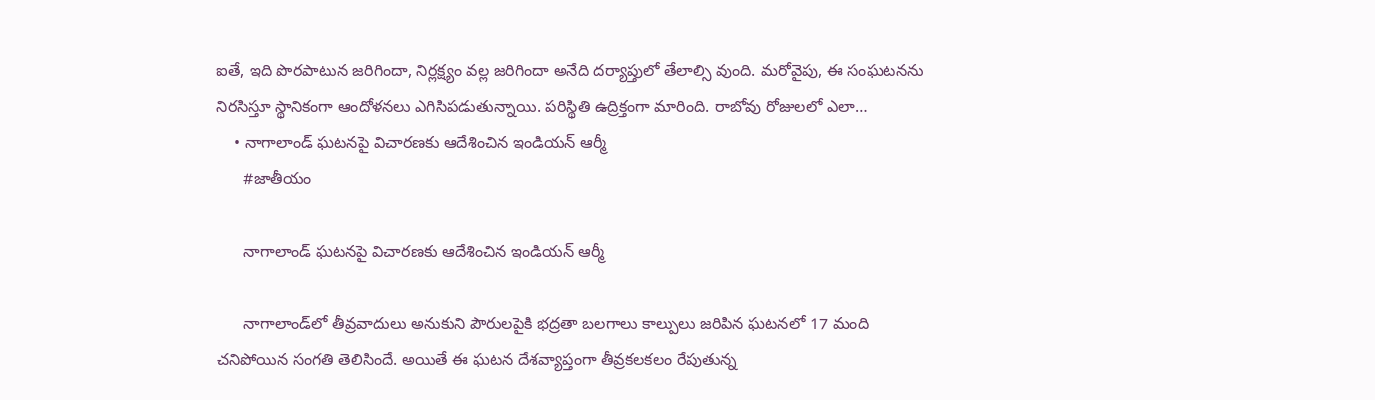ఐతే, ఇది పొరపాటున జరిగిందా, నిర్లక్ష్యం వల్ల జరిగిందా అనేది దర్యాప్తులో తేలాల్సి వుంది. మరోవైపు, ఈ సంఘటనను నిరసిస్తూ స్థానికంగా ఆందోళనలు ఎగిసిపడుతున్నాయి. పరిస్థితి ఉద్రిక్తంగా మారింది. రాబోవు రోజులలో ఎలా…
    • నాగాలాండ్ ఘటనపై విచారణకు ఆదేశించిన ఇండియన్ ఆర్మీ
      #జాతీయం

      నాగాలాండ్ ఘటనపై విచారణకు ఆదేశించిన ఇండియన్ ఆర్మీ

      నాగాలాండ్‌లో తీవ్రవాదులు అనుకుని పౌరులపైకి భద్రతా బలగాలు కాల్పులు జరిపిన ఘటనలో 17 మంది చనిపోయిన సంగతి తెలిసిందే. అయితే ఈ ఘటన దేశవ్యాప్తంగా తీవ్రకలకలం రేపుతున్న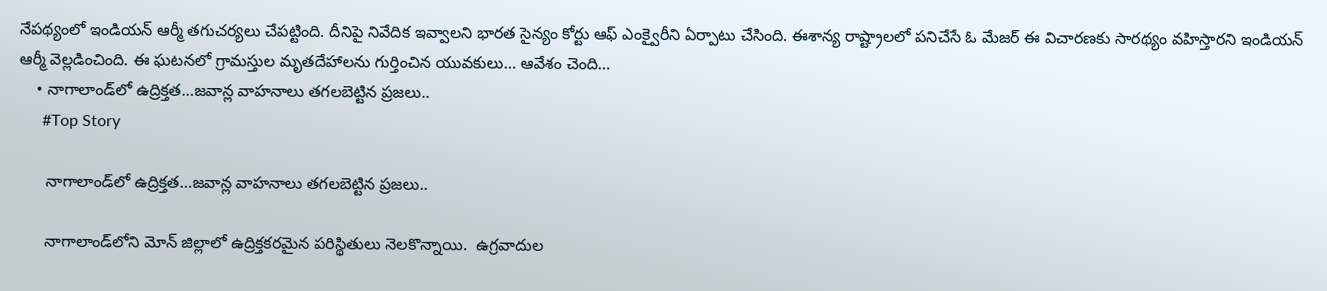నేపథ్యంలో ఇండియన్ ఆర్మీ తగుచర్యలు చేపట్టింది. దీనిపై నివేదిక ఇవ్వాలని భారత సైన్యం కోర్టు ఆఫ్ ఎంక్వైరీని ఏర్పాటు చేసింది. ఈశాన్య రాష్ట్రాలలో పనిచేసే ఓ మేజర్ ఈ విచారణకు సారథ్యం వహిస్తారని ఇండియన్ ఆర్మీ వెల్లడించింది. ఈ ఘటనలో గ్రామస్తుల మృతదేహాలను గుర్తించిన యువకులు… ఆవేశం చెంది…
    • నాగాలాండ్‌లో ఉద్రిక్త‌త‌…జ‌వాన్ల వాహ‌నాలు త‌గ‌ల‌బెట్టిన ప్ర‌జ‌లు..
      #Top Story

      నాగాలాండ్‌లో ఉద్రిక్త‌త‌…జ‌వాన్ల వాహ‌నాలు త‌గ‌ల‌బెట్టిన ప్ర‌జ‌లు..

      నాగాలాండ్‌లోని మోన్ జిల్లాలో ఉద్రిక్త‌క‌ర‌మైన ప‌రిస్థితులు నెల‌కొన్నాయి.  ఉగ్ర‌వాదుల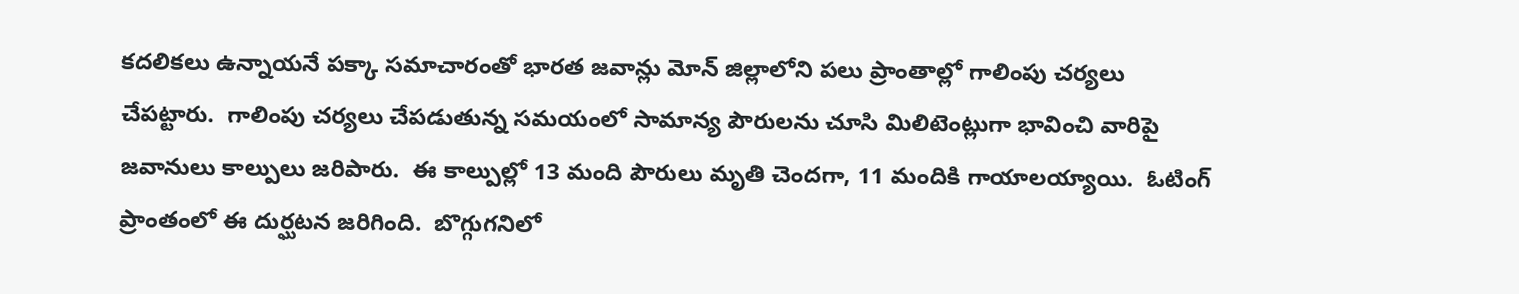కద‌లిక‌లు ఉన్నాయ‌నే ప‌క్కా స‌మాచారంతో భార‌త జ‌వాన్లు మోన్ జిల్లాలోని ప‌లు ప్రాంతాల్లో గాలింపు చ‌ర్య‌లు చేప‌ట్టారు.  గాలింపు చ‌ర్య‌లు చేప‌డుతున్న స‌మ‌యంలో సామాన్య పౌరుల‌ను చూసి మిలిటెంట్లుగా భావించి వారిపై జ‌వానులు కాల్పులు జ‌రిపారు.  ఈ కాల్పుల్లో 13 మంది పౌరులు మృతి చెంద‌గా, 11 మందికి గాయాల‌య్యాయి.  ఓటింగ్ ప్రాంతంలో ఈ దుర్ఘ‌ట‌న జ‌రిగింది.  బొగ్గుగ‌నిలో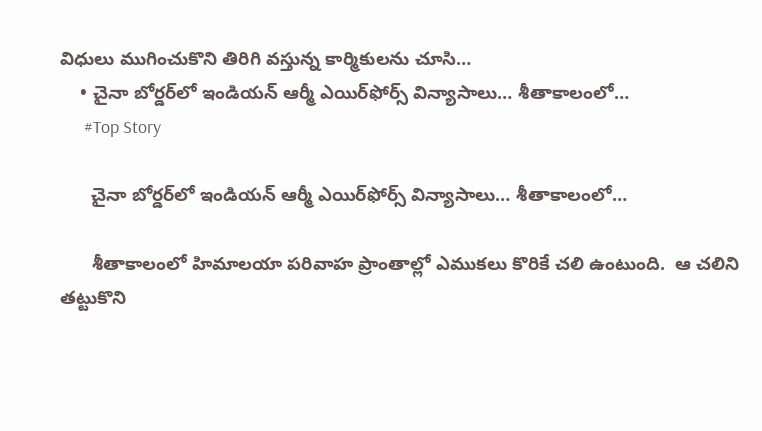విధులు ముగించుకొని తిరిగి వ‌స్తున్న కార్మికుల‌ను చూసి…
    • చైనా బోర్డ‌ర్‌లో ఇండియన్ ఆర్మీ ఎయిర్‌ఫోర్స్ విన్యాసాలు… శీతాకాలంలో…
      #Top Story

      చైనా బోర్డ‌ర్‌లో ఇండియన్ ఆర్మీ ఎయిర్‌ఫోర్స్ విన్యాసాలు… శీతాకాలంలో…

      శీతాకాలంలో హిమాల‌యా ప‌రివాహ ప్రాంతాల్లో ఎముక‌లు కొరికే చ‌లి ఉంటుంది.  ఆ చ‌లిని త‌ట్టుకొని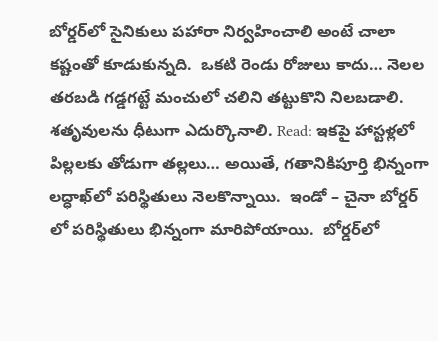బోర్డ‌ర్‌లో సైనికులు ప‌హారా నిర్వ‌హించాలి అంటే చాలా క‌ష్టంతో కూడుకున్న‌ది.  ఒక‌టి రెండు రోజులు కాదు… నెల‌ల త‌ర‌బ‌డి గ‌డ్డ‌గ‌ట్టే మంచులో చ‌లిని త‌ట్టుకొని నిల‌బ‌డాలి.  శ‌తృవుల‌ను ధీటుగా ఎదుర్కొనాలి. Read: ఇక‌పై హాస్ట‌ళ్ల‌లో పిల్ల‌ల‌కు తోడుగా త‌ల్ల‌లు… అయితే, గ‌తానికిపూర్తి భిన్నంగా ల‌ద్ధాఖ్‌లో ప‌రిస్థితులు నెల‌కొన్నాయి.  ఇండో – చైనా బోర్డర్ లో పరిస్థితులు భిన్నంగా మారిపోయాయి.  బోర్డ‌ర్‌లో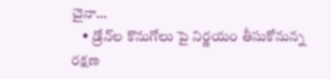చైనా…
    • డ్రోన్‌ల కొనుగోలు పై నిర్ణయం తీసుకోనున్న రక్షణ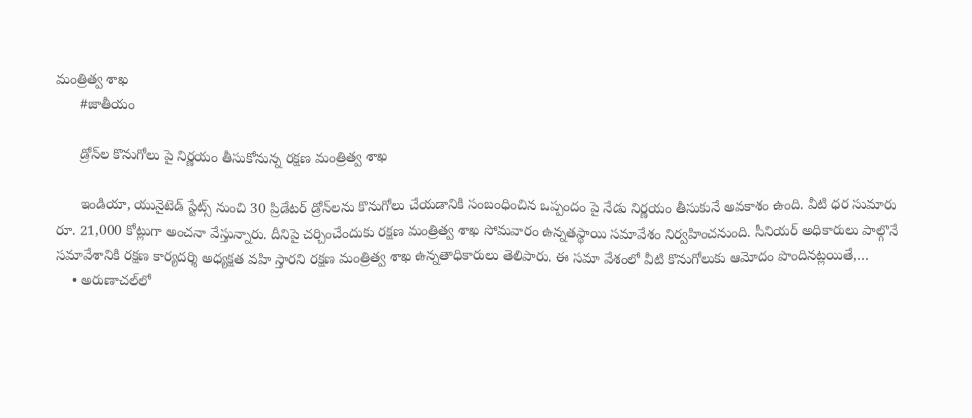మంత్రిత్వ శాఖ
      #జాతీయం

      డ్రోన్‌ల కొనుగోలు పై నిర్ణయం తీసుకోనున్న రక్షణ మంత్రిత్వ శాఖ

      ఇండియా, యునైటెడ్ స్టేట్స్ నుంచి 30 ప్రిడేటర్ డ్రోన్‌లను కొనుగోలు చేయడానికి సంబంధించిన ఒప్పందం పై నేడు నిర్ణయం తీసుకునే అవకాశం ఉంది. వీటి ధర సుమారు రూ. 21,000 కోట్లుగా అంచనా వేస్తున్నారు. దీనిపై చర్చించేందుకు రక్షణ మంత్రిత్వ శాఖ సోమవారం ఉన్నతస్థాయి సమావేశం నిర్వహించనుంది. సీనియర్ అధికారులు పాల్గొనే సమావేశానికి రక్షణ కార్యదర్శి అధ్యక్షత వహి స్తారని రక్షణ మంత్రిత్వ శాఖ ఉన్నతాధికారులు తెలిపారు. ఈ సమా వేశంలో వీటి కొనుగోలుకు ఆమోదం పొందినట్లయితే,…
    • అరుణాచల్‌లో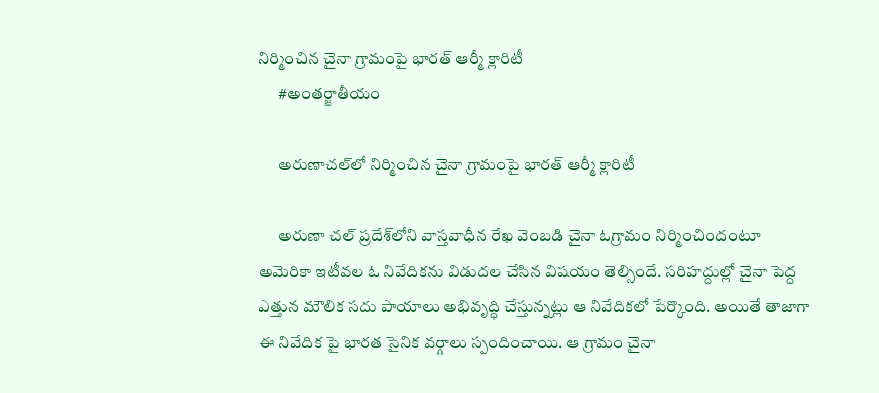నిర్మించిన చైనా గ్రామంపై భారత్‌ ఆర్మీ క్లారిటీ
      #అంతర్జాతీయం

      అరుణాచల్‌లో నిర్మించిన చైనా గ్రామంపై భారత్‌ ఆర్మీ క్లారిటీ

      అరుణా చల్‌ ప్రదేశ్‌లోని వాస్తవాధీన రేఖ వెంబడి చైనా ఓగ్రామం నిర్మించిందంటూ అమెరికా ఇటీవల ఓ నివేదికను విడుదల చేసిన విషయం తెల్సిందే. సరిహద్దుల్లో చైనా పెద్ద ఎత్తున మౌలిక సదు పాయాలు అభివృద్ధి చేస్తున్నట్లు ఆ నివేదికలో పేర్కొంది. అయితే తాజాగా ఈ నివేదిక పై భారత సైనిక వర్గాలు స్పందించాయి. ఆ గ్రామం చైనా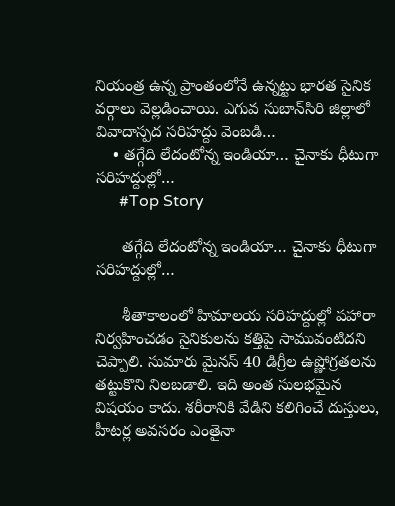నియంత్ర ఉన్న ప్రాంతంలోనే ఉన్నట్టు భారత సైనిక వర్గాలు వెల్లడించాయి. ఎగువ సుబాన్‌సిరి జిల్లాలో వివాదాస్పద సరిహద్దు వెంబడి…
    • త‌గ్గేది లేదంటోన్న ఇండియా… చైనాకు ధీటుగా స‌రిహ‌ద్దుల్లో…
      #Top Story

      త‌గ్గేది లేదంటోన్న ఇండియా… చైనాకు ధీటుగా స‌రిహ‌ద్దుల్లో…

      శీతాకాలంలో హిమాల‌య స‌రిహ‌ద్దుల్లో ప‌హారా నిర్వ‌హించ‌డం సైనికుల‌ను క‌త్తిపై సామువంటిద‌ని చెప్పాలి. సుమారు మైన‌స్ 40 డిగ్రీల ఉష్ణోగ్ర‌త‌లను త‌ట్టుకొని నిల‌బ‌డాలి. ఇది అంత సుల‌భ‌మైన విష‌యం కాదు. శ‌రీరానికి వేడిని క‌లిగించే దుస్తులు, హీట‌ర్ల అవ‌స‌రం ఎంతైనా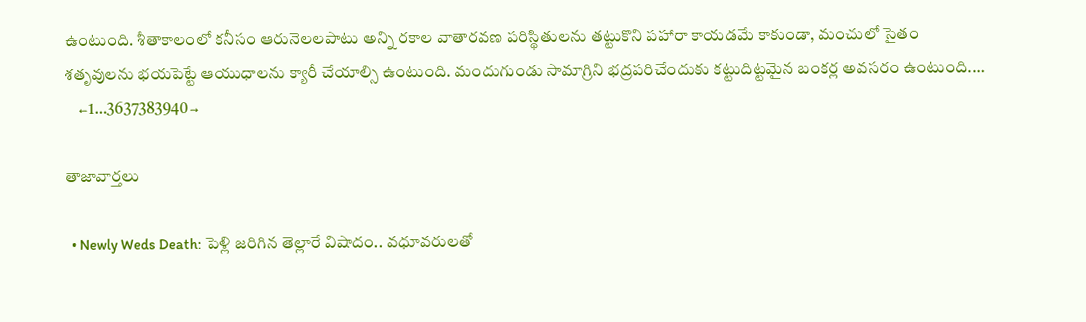ఉంటుంది. శీతాకాలంలో క‌నీసం ఆరునెల‌ల‌పాటు అన్ని ర‌కాల వాతార‌వ‌ణ ప‌రిస్థితుల‌ను త‌ట్టుకొని ప‌హారా కాయ‌డ‌మే కాకుండా, మంచులో సైతం శ‌తృవుల‌ను భ‌య‌పెట్టే ఆయుధాల‌ను క్యారీ చేయాల్సి ఉంటుంది. మందుగుండు సామాగ్రిని భ‌ద్ర‌ప‌రిచేందుకు క‌ట్టుదిట్ట‌మైన బంక‌ర్ల అవ‌స‌రం ఉంటుంది.…
    ←1…3637383940→

తాజావార్తలు

  • Newly Weds Death: పెళ్లి జరిగిన తెల్లారే విషాదం.. వధూవరులతో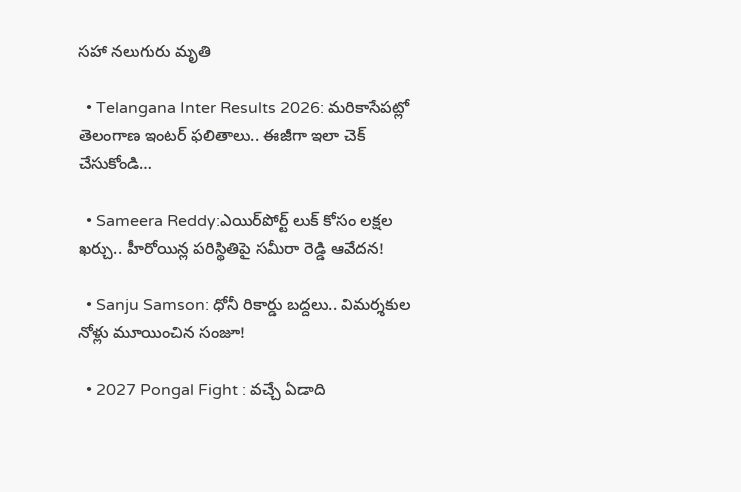సహా నలుగురు మృతి

  • Telangana Inter Results 2026: మరికాసేపట్లో తెలంగాణ ఇంటర్‌ ఫలితాలు.. ఈజీగా ఇలా చెక్ చేసుకోండి…

  • Sameera Reddy:ఎయిర్‌పోర్ట్ లుక్ కోసం లక్షల ఖర్చు.. హీరోయిన్ల పరిస్థితిపై సమీరా రెడ్డి ఆవేదన!

  • Sanju Samson: ధోనీ రికార్డు బద్దలు.. విమర్శకుల నోళ్లు మూయించిన సంజూ!

  • 2027 Pongal Fight : వచ్చే ఏడాది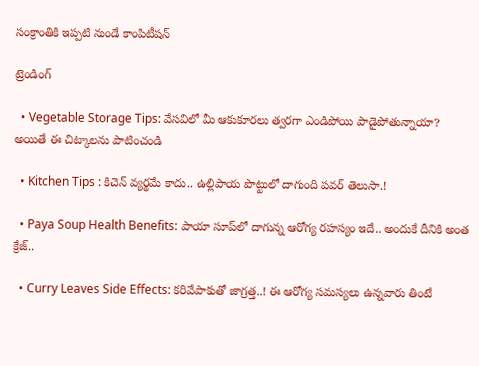సంక్రాంతికి ఇప్పటి నుండే కాంపిటీషన్

ట్రెండింగ్‌

  • Vegetable Storage Tips: వేసవిలో మీ ఆకుకూరలు త్వరగా ఎండిపోయి పాడైపోతున్నాయా? అయితే ఈ చిట్కాలను పాటించండి

  • Kitchen Tips : కిచెన్ వ్యర్థమే కాదు.. ఉల్లిపాయ పొట్టులో దాగుంది పవర్ తెలుసా.!

  • Paya Soup Health Benefits: పాయా సూప్‌లో దాగున్న ఆరోగ్య రహస్యం ఇదే.. అందుకే దీనికి అంత క్రేజ్‌..

  • Curry Leaves Side Effects: కరివేపాకుతో జాగ్రత్త..! ఈ ఆరోగ్య సమస్యలు ఉన్నవారు తింటే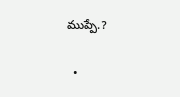ముప్పే.?

  •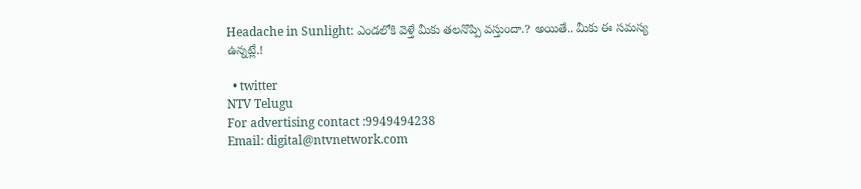Headache in Sunlight: ఎండలోకి వెళ్తే మీకు తలనొప్పి వస్తుందా.? అయితే.. మీకు ఈ సమస్య ఉన్నట్లే.!

  • twitter
NTV Telugu
For advertising contact :9949494238
Email: digital@ntvnetwork.com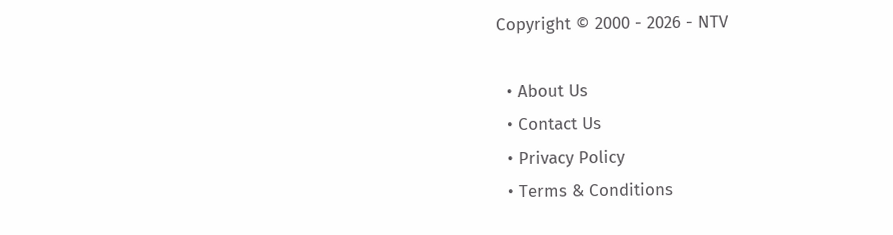Copyright © 2000 - 2026 - NTV

  • About Us
  • Contact Us
  • Privacy Policy
  • Terms & Conditions